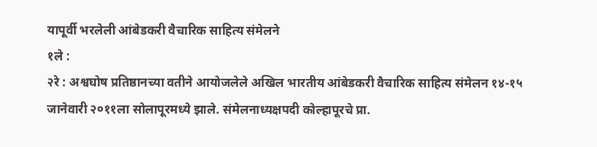यापूर्वी भरलेली आंबेडकरी वैचारिक साहित्य संमेलने
१ले :
२रे : अश्वघोष प्रतिष्ठानच्या वतीने आयोजलेले अखिल भारतीय आंबेडकरी वैचारिक साहित्य संमेलन १४-१५ जानेवारी २०११ला सोलापूरमध्ये झाले. संमेलनाध्यक्षपदी कोल्हापूरचे प्रा.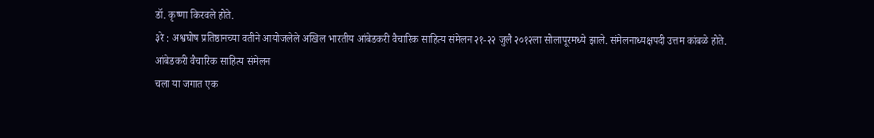डॉ. कृष्णा किरवले होते.
३रे : अश्वघोष प्रतिष्ठानच्या वतीने आयोजलेले अखिल भारतीय आंबेडकरी वैचारिक साहित्य संमेलन २१-२२ जुलै २०१२ला सोलापूरमध्ये झाले. संमेलनाध्यक्षपदी उत्तम कांबळे होते.
आंबेडकरी वैचारिक साहित्य संमेलन
चला या जगात एक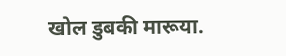खोल डुबकी मारूया.